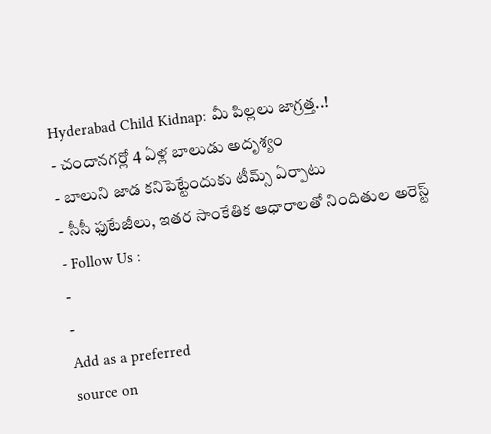Hyderabad Child Kidnap: మీ పిల్లలు జాగ్రత్త..!
- చందానగర్లో 4 ఏళ్ల బాలుడు అదృశ్యం
- బాలుని జాడ కనిపెట్టేందుకు టీమ్స్ ఏర్పాటు
- సీసీ ఫుటేజీలు, ఇతర సాంకేతిక ఆధారాలతో నిందితుల అరెస్ట్
- Follow Us :
-
-
Add as a preferred
source on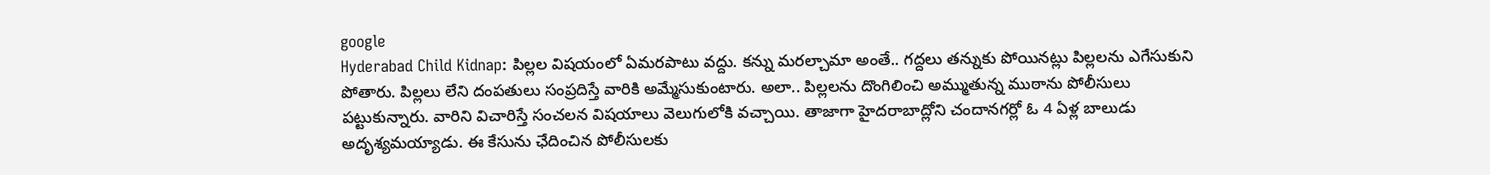google
Hyderabad Child Kidnap: పిల్లల విషయంలో ఏమరపాటు వద్దు. కన్ను మరల్చామా అంతే.. గద్దలు తన్నుకు పోయినట్లు పిల్లలను ఎగేసుకుని పోతారు. పిల్లలు లేని దంపతులు సంప్రదిస్తే వారికి అమ్మేసుకుంటారు. అలా.. పిల్లలను దొంగిలించి అమ్ముతున్న ముఠాను పోలీసులు పట్టుకున్నారు. వారిని విచారిస్తే సంచలన విషయాలు వెలుగులోకి వచ్చాయి. తాజాగా హైదరాబాద్లోని చందానగర్లో ఓ 4 ఏళ్ల బాలుడు అదృశ్యమయ్యాడు. ఈ కేసును ఛేదించిన పోలీసులకు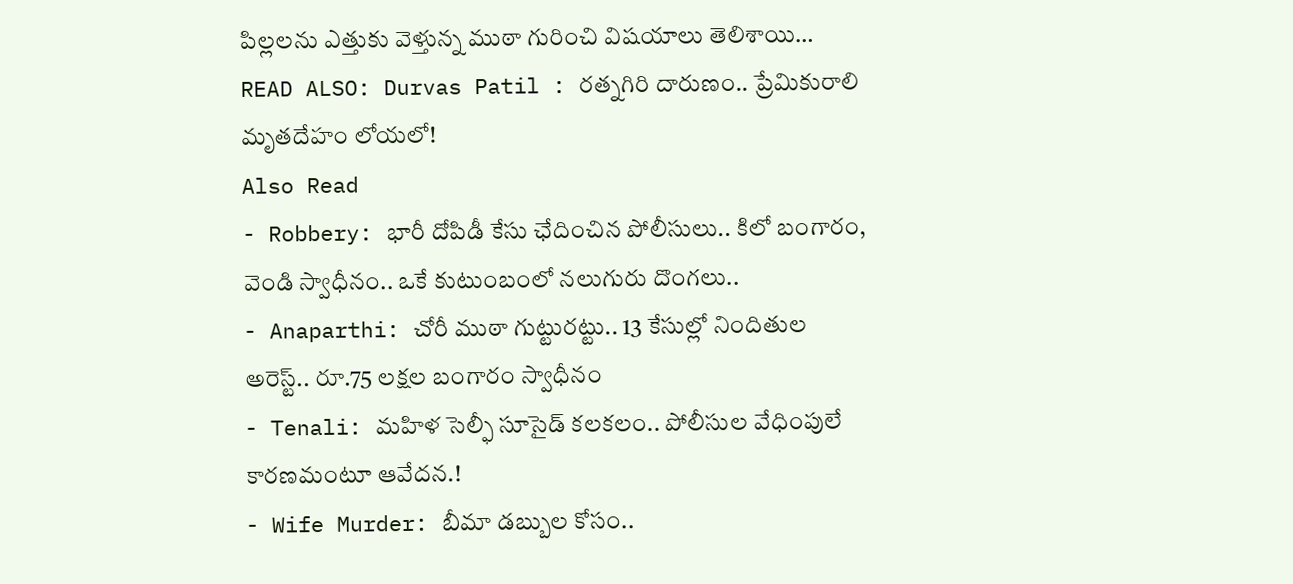పిల్లలను ఎత్తుకు వెళ్తున్న ముఠా గురించి విషయాలు తెలిశాయి…
READ ALSO: Durvas Patil : రత్నగిరి దారుణం.. ప్రేమికురాలి మృతదేహం లోయలో!
Also Read
- Robbery: భారీ దోపిడీ కేసు ఛేదించిన పోలీసులు.. కిలో బంగారం, వెండి స్వాధీనం.. ఒకే కుటుంబంలో నలుగురు దొంగలు..
- Anaparthi: చోరీ ముఠా గుట్టురట్టు.. 13 కేసుల్లో నిందితుల అరెస్ట్.. రూ.75 లక్షల బంగారం స్వాధీనం
- Tenali: మహిళ సెల్ఫీ సూసైడ్ కలకలం.. పోలీసుల వేధింపులే కారణమంటూ ఆవేదన.!
- Wife Murder: బీమా డబ్బుల కోసం..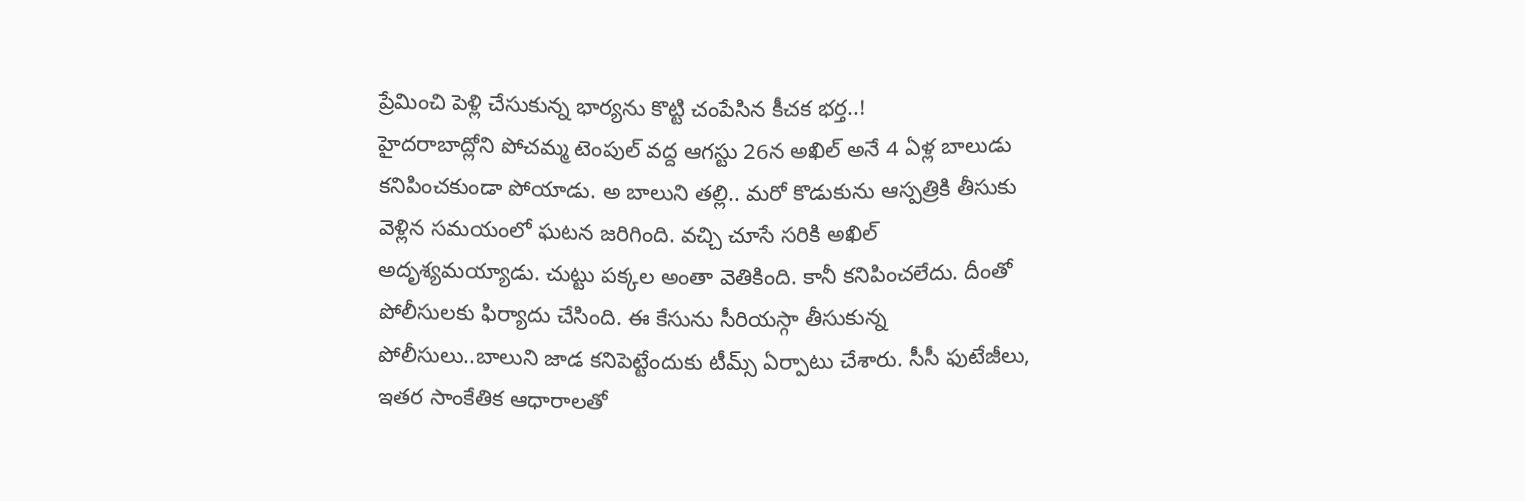ప్రేమించి పెళ్లి చేసుకున్న భార్యను కొట్టి చంపేసిన కీచక భర్త..!
హైదరాబాద్లోని పోచమ్మ టెంపుల్ వద్ద ఆగస్టు 26న అఖిల్ అనే 4 ఏళ్ల బాలుడు కనిపించకుండా పోయాడు. అ బాలుని తల్లి.. మరో కొడుకును ఆస్పత్రికి తీసుకు వెళ్లిన సమయంలో ఘటన జరిగింది. వచ్చి చూసే సరికి అఖిల్ అదృశ్యమయ్యాడు. చుట్టు పక్కల అంతా వెతికింది. కానీ కనిపించలేదు. దీంతో పోలీసులకు ఫిర్యాదు చేసింది. ఈ కేసును సీరియస్గా తీసుకున్న పోలీసులు..బాలుని జాడ కనిపెట్టేందుకు టీమ్స్ ఏర్పాటు చేశారు. సీసీ ఫుటేజీలు, ఇతర సాంకేతిక ఆధారాలతో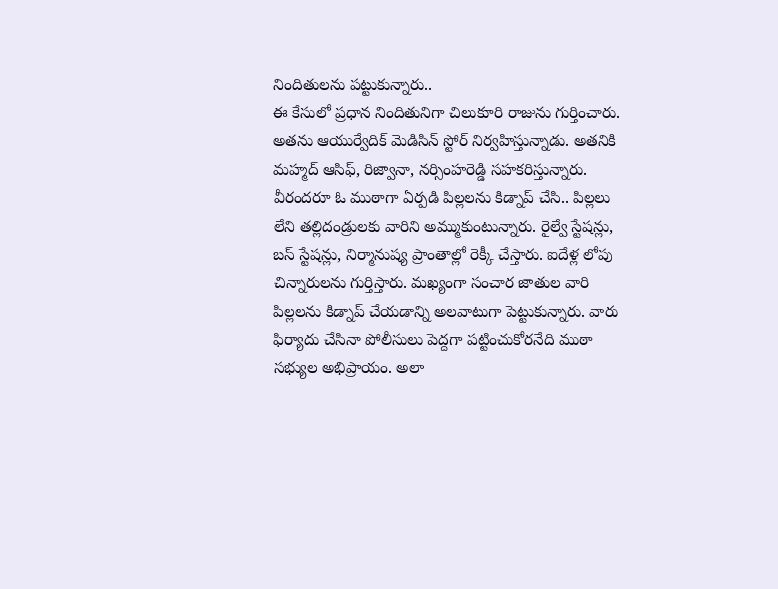నిందితులను పట్టుకున్నారు..
ఈ కేసులో ప్రధాన నిందితునిగా చిలుకూరి రాజును గుర్తించారు. అతను ఆయుర్వేదిక్ మెడిసిన్ స్టోర్ నిర్వహిస్తున్నాడు. అతనికి మహ్మద్ ఆసిఫ్, రిజ్వానా, నర్సింహరెడ్డి సహకరిస్తున్నారు. వీరందరూ ఓ ముఠాగా ఏర్పడి పిల్లలను కిడ్నాప్ చేసి.. పిల్లలు లేని తల్లిదండ్రులకు వారిని అమ్ముకుంటున్నారు. రైల్వే స్టేషన్లు, బస్ స్టేషన్లు, నిర్మానుష్య ప్రాంతాల్లో రెక్కీ చేస్తారు. ఐదేళ్ల లోపు చిన్నారులను గుర్తిస్తారు. మఖ్యంగా సంచార జాతుల వారి పిల్లలను కిడ్నాప్ చేయడాన్ని అలవాటుగా పెట్టుకున్నారు. వారు ఫిర్యాదు చేసినా పోలీసులు పెద్దగా పట్టించుకోరనేది ముఠా సభ్యుల అభిప్రాయం. అలా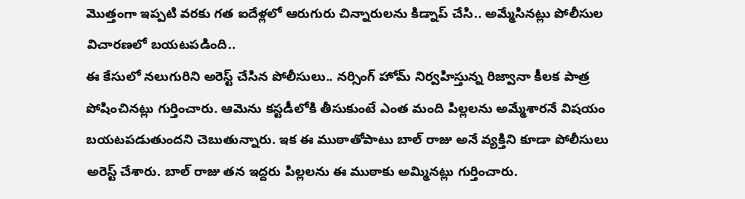మొత్తంగా ఇప్పటి వరకు గత ఐదేళ్లలో ఆరుగురు చిన్నారులను కిడ్నాప్ చేసి.. అమ్మేసినట్లు పోలీసుల విచారణలో బయటపడింది..
ఈ కేసులో నలుగురిని అరెస్ట్ చేసిన పోలీసులు.. నర్సింగ్ హోమ్ నిర్వహిస్తున్న రిజ్వానా కీలక పాత్ర పోషించినట్లు గుర్తించారు. ఆమెను కస్టడీలోకి తీసుకుంటే ఎంత మంది పిల్లలను అమ్మేశారనే విషయం బయటపడుతుందని చెబుతున్నారు. ఇక ఈ ముఠాతోపాటు బాల్ రాజు అనే వ్యక్తిని కూడా పోలీసులు అరెస్ట్ చేశారు. బాల్ రాజు తన ఇద్దరు పిల్లలను ఈ ముఠాకు అమ్మినట్లు గుర్తించారు.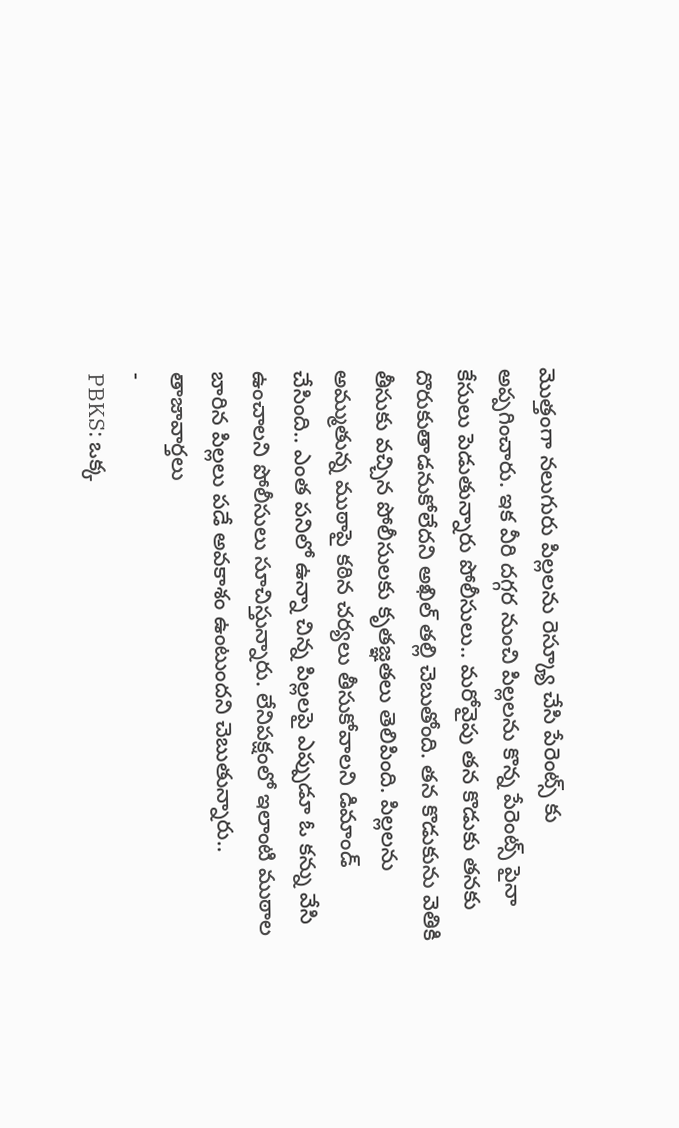మొత్తంగా నలుగురు పిల్లలను రెస్క్యూ చేసి పేరెంట్స్ కు అప్పగించారు. ఇక వీరి దగ్గర నుంచి పిల్లలను కొన్న పేరెంట్స్ పైనా కేసులు పెడుతున్నారు పోలీసులు.. మరోవైపు తన కొడుకు తనకు దొరుకుతాడనుకోలేదని అఖిల్ తల్లి చెబుతోంది. తన కొడుకును వెతికి తీసుకు వచ్చిన పోలీసులకు కృతజ్ఞతలు తెలిపింది. పిల్లలను అమ్ముతున్న ముఠాపై కఠిన చర్యలు తీసుకోవాలని డిమాండ్ చేసింది.. ఎంత పనిలో ఉన్నా చిన్న పిల్లలపై ఎప్పుడూ ఓ కన్ను వేసి ఉంచాలని పోలీసులు సూచిస్తున్నారు. లేనిపక్షంలో ఇలాంటి ముఠాల బారిన పిల్లలు పడే అవకాశం ఉంటుందని చెబుతున్నారు..
తాజావార్తలు
-
PBKS: ఒక్క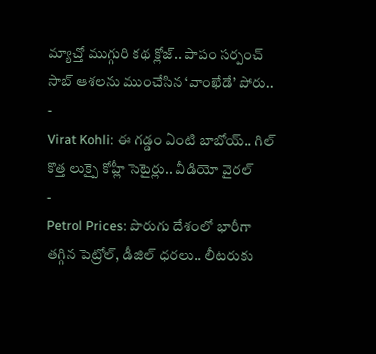మ్యాచ్తో ముగ్గురి కథ క్లోజ్.. పాపం సర్పంచ్ సాబ్ ఆశలను ముంచేసిన ‘వాంఖేడే’ పోరు..
-
Virat Kohli: ఈ గడ్డం ఏంటి బాబోయ్.. గిల్ కొత్త లుక్పై కోహ్లీ సెటైర్లు.. వీడియో వైరల్
-
Petrol Prices: పొరుగు దేశంలో భారీగా తగ్గిన పెట్రోల్, డీజిల్ ధరలు.. లీటరుకు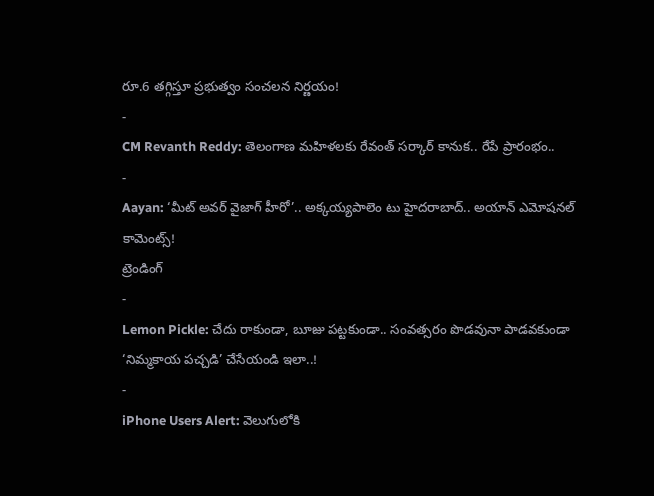రూ.6 తగ్గిస్తూ ప్రభుత్వం సంచలన నిర్ణయం!
-
CM Revanth Reddy: తెలంగాణ మహిళలకు రేవంత్ సర్కార్ కానుక.. రేపే ప్రారంభం..
-
Aayan: ‘మీట్ అవర్ వైజాగ్ హీరో’.. అక్కయ్యపాలెం టు హైదరాబాద్.. అయాన్ ఎమోషనల్ కామెంట్స్!
ట్రెండింగ్
-
Lemon Pickle: చేదు రాకుండా, బూజు పట్టకుండా.. సంవత్సరం పొడవునా పాడవకుండా ‘నిమ్మకాయ పచ్చడి’ చేసేయండి ఇలా..!
-
iPhone Users Alert: వెలుగులోకి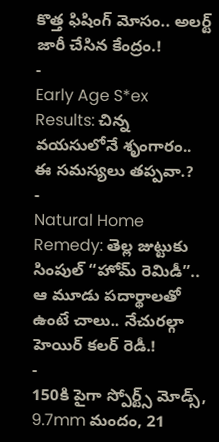కొత్త ఫిషింగ్ మోసం.. అలర్ట్ జారీ చేసిన కేంద్రం.!
-
Early Age S*ex Results: చిన్న వయసులోనే శృంగారం.. ఈ సమస్యలు తప్పవా.?
-
Natural Home Remedy: తెల్ల జుట్టుకు సింపుల్ “హోమ్ రెమిడీ”.. ఆ మూడు పదార్థాలతో ఉంటే చాలు.. నేచురల్గా హెయిర్ కలర్ రెడీ.!
-
150కి పైగా స్పోర్ట్స్ మోడ్స్, 9.7mm మందం, 21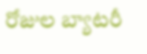రోజుల బ్యాటరీ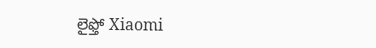లైఫ్తో Xiaomi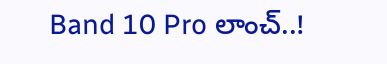Band 10 Pro లాంచ్..!